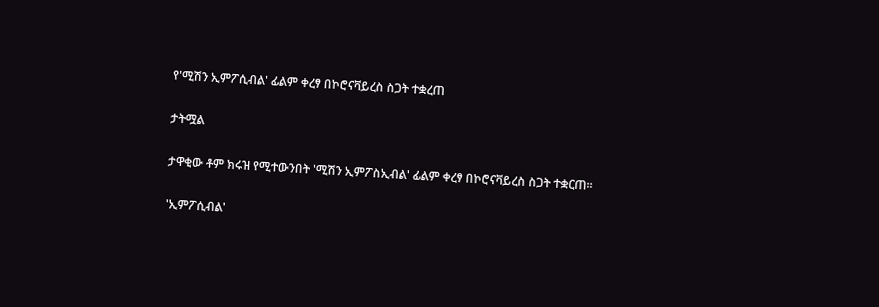የ'ሚሽን ኢምፖሲብል' ፊልም ቀረፃ በኮሮናቫይረስ ስጋት ተቋረጠ

ታትሟል

ታዋቂው ቶም ክሩዝ የሚተውንበት 'ሚሽን ኢምፖስኢብል' ፊልም ቀረፃ በኮሮናቫይረስ ስጋት ተቋርጠ።

'ኢምፖሲብል'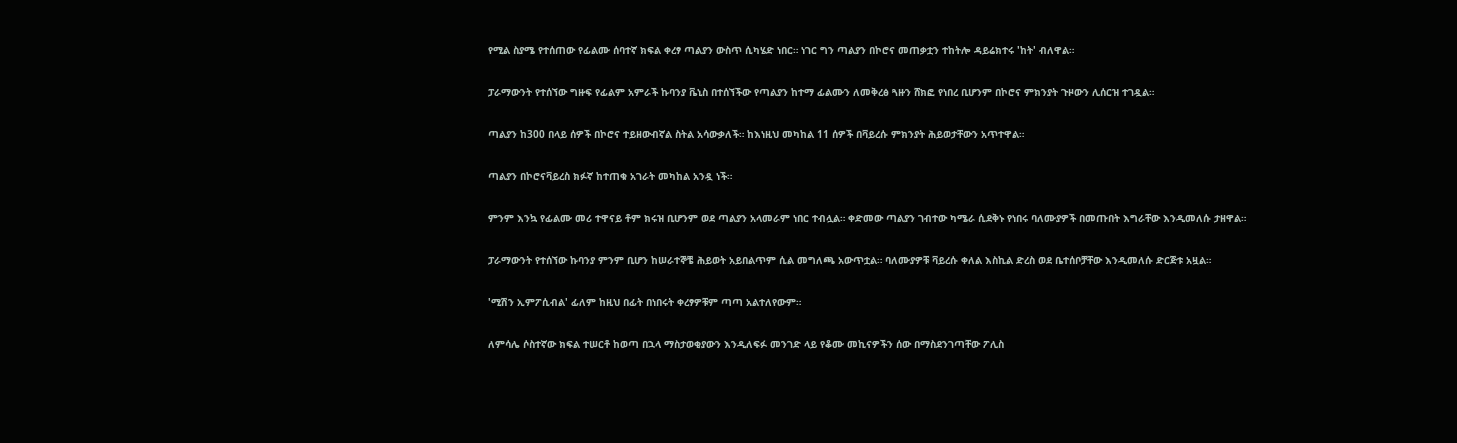የሚል ስያሜ የተሰጠው የፊልሙ ሰባተኛ ክፍል ቀረፃ ጣልያን ውስጥ ሲካሄድ ነበር። ነገር ግን ጣልያን በኮሮና መጠቃቷን ተከትሎ ዳይሬክተሩ 'ከት' ብለዋል።

ፓራማውንት የተሰኘው ግዙፍ የፊልም አምራች ኩባንያ ቬኒስ በተሰኘችው የጣልያን ከተማ ፊልሙን ለመቅረፅ ጓዙን ሸክፎ የነበረ ቢሆንም በኮሮና ምክንያት ጉዞውን ሊሰርዝ ተገዷል።

ጣልያን ከ300 በላይ ሰዎች በኮሮና ተይዘውብኛል ስትል አሳውቃለች። ከእነዚህ መካከል 11 ሰዎች በቫይረሱ ምክንያት ሕይወታቸውን አጥተዋል።

ጣልያን በኮሮናቫይረስ ክፉኛ ከተጠቁ አገራት መካከል አንዷ ነች።

ምንም እንኳ የፊልሙ መሪ ተዋናይ ቶም ክሩዝ ቢሆንም ወደ ጣልያን አላመራም ነበር ተብሏል። ቀድመው ጣልያን ገብተው ካሜራ ሲደቅኑ የነበሩ ባለሙያዎች በመጡበት እግራቸው እንዲመለሱ ታዘዋል።

ፓራማውንት የተሰኘው ኩባንያ ምንም ቢሆን ከሠራተኞቼ ሕይወት አይበልጥም ሲል መግለጫ አውጥቷል። ባለሙያዎቹ ቫይረሱ ቀለል እስኪል ድረስ ወደ ቤተሰቦቻቸው እንዲመለሱ ድርጅቱ አዟል።

'ሚሽን ኢምፖሲብል' ፊለም ከዚህ በፊት በነበሩት ቀረፃዎቹም ጣጣ አልተለየውም።

ለምሳሌ ሶስተኛው ክፍል ተሠርቶ ከወጣ በኋላ ማስታወቂያውን እንዲለፍፉ መንገድ ላይ የቆሙ መኪናዎችን ሰው በማስደንገጣቸው ፖሊስ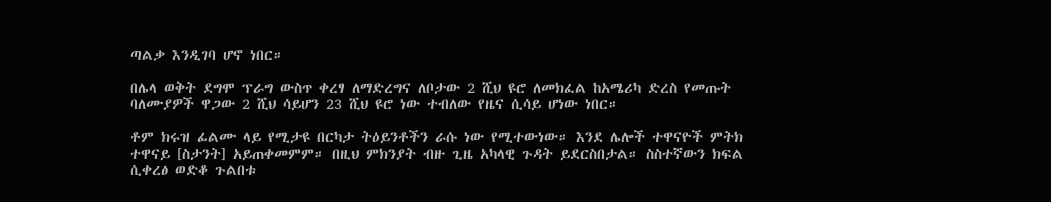ጣልቃ እንዲገባ ሆኖ ነበር።

በሌላ ወቅት ደግሞ ፕራግ ውስጥ ቀረፃ ለማድረግና ለቦታው 2 ሺህ ዩሮ ለመክፈል ከአሜሪካ ድረስ የመጡት ባለሙያዎች ዋጋው 2 ሺህ ሳይሆን 23 ሺህ ዩሮ ነው ተብለው የዜና ሲሳይ ሆነው ነበር።

ቶም ክሩዝ ፊልሙ ላይ የሚታዩ በርካታ ትዕይንቶችን ራሱ ነው የሚተውነው። እንደ ሌሎች ተዋናዮች ምትክ ተዋናይ [ስታንት] አይጠቀመምም። በዚህ ምክንያት ብዙ ጊዜ አካላዊ ጉዳት ይደርስበታል። ስስተኛውን ክፍል ሲቀረፅ ወድቆ ጉልበቱ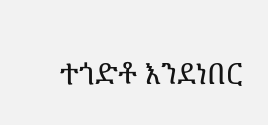ተጎድቶ እንደነበር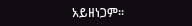አይዘነጋም።